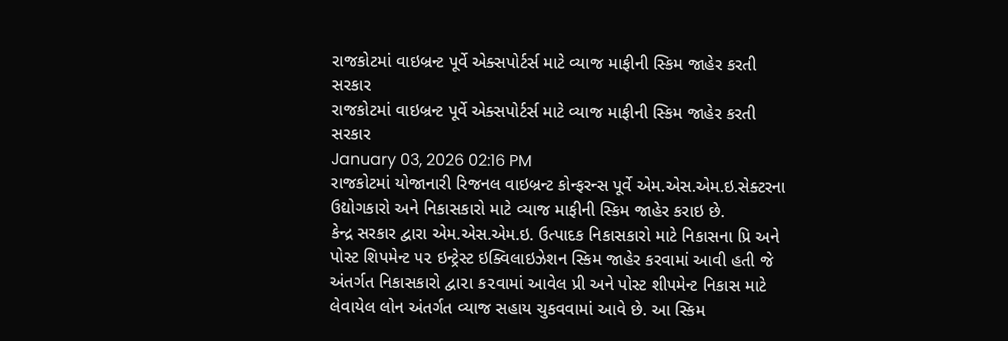રાજકોટમાં વાઇબ્રન્ટ પૂર્વે એક્સપોર્ટર્સ માટે વ્યાજ માફીની સ્કિમ જાહેર કરતી સરકાર
રાજકોટમાં વાઇબ્રન્ટ પૂર્વે એક્સપોર્ટર્સ માટે વ્યાજ માફીની સ્કિમ જાહેર કરતી સરકાર
January 03, 2026 02:16 PM
રાજકોટમાં યોજાનારી રિજનલ વાઇબ્રન્ટ કોન્ફરન્સ પૂર્વે એમ.એસ.એમ.ઇ.સેક્ટરના ઉદ્યોગકારો અને નિકાસકારો માટે વ્યાજ માફીની સ્કિમ જાહેર કરાઇ છે.
કેન્દ્ર સરકાર દ્વારા એમ.એસ.એમ.ઇ. ઉત્પાદક નિકાસકારો માટે નિકાસના પ્રિ અને પોસ્ટ શિપમેન્ટ ૫૨ ઇન્ટ્રેસ્ટ ઇક્વિલાઇઝેશન સ્કિમ જાહેર કરવામાં આવી હતી જે અંતર્ગત નિકાસકારો દ્વા૨ા ક૨વામાં આવેલ પ્રી અને પોસ્ટ શીપમેન્ટ નિકાસ માટે લેવાયેલ લોન અંતર્ગત વ્યાજ સહાય ચુકવવામાં આવે છે. આ સ્કિમ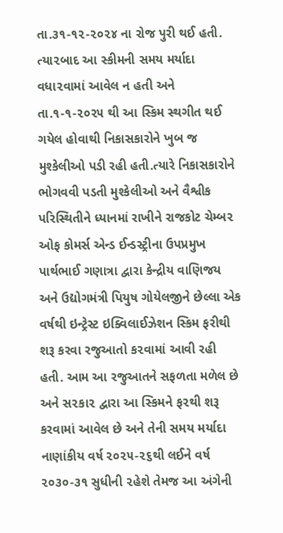તા.૩૧-૧૨-૨૦૨૪ ના રોજ પુરી થઈ હતી. ત્યા૨બાદ આ સ્કીમની સમય મર્યાદા વધા૨વામાં આવેલ ન હતી અને તા.૧-૧-૨૦૨૫ થી આ સ્કિમ સ્થગીત થઈ ગયેલ હોવાથી નિકાસકારોને ખુબ જ મુશ્કેલીઓ પડી રહી હતી.ત્યારે નિકાસકારોને ભોગવવી પડતી મુશ્કેલીઓ અને વૈશ્વીક પરિસ્થિતીને ધ્યાનમાં રાખીને રાજકોટ ચેમ્બ૨ ઓફ કોમર્સ એન્ડ ઈન્ડસ્ટ્રીના ઉપપ્રમુખ પાર્થભાઈ ગણાત્રા દ્વારા કેન્દ્રીય વાણિજય અને ઉદ્યોગમંત્રી પિયુષ ગોયેલજીને છેલ્લા એક વર્ષથી ઇન્ટ્રેસ્ટ ઇક્વિલાઈઝેશન સ્કિમ ફરીથી શરૂ કરવા રજુઆતો ક૨વામાં આવી રહી હતી. આમ આ રજુઆતને સફળતા મળેલ છે અને સ૨કા૨ દ્વારા આ સ્કિમને ફ૨થી શરૂ કરવામાં આવેલ છે અને તેની સમય મર્યાદા નાણાંકીય વર્ષ ૨૦૨૫-૨૬થી લઈને વર્ષ ૨૦૩૦-૩૧ સુધીની ૨હેશે તેમજ આ અંગેની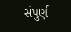સંપુર્ણ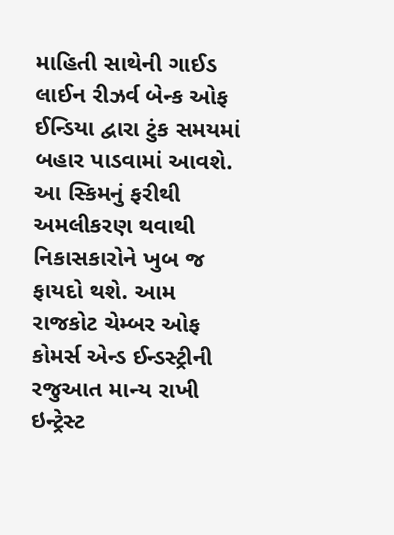માહિતી સાથેની ગાઈડ લાઈન રીઝર્વ બેન્ક ઓફ ઈન્ડિયા દ્વારા ટુંક સમયમાં બહાર પાડવામાં આવશે. આ સ્કિમનું ફરીથી અમલીકરણ થવાથી નિકાસકારોને ખુબ જ ફાયદો થશે. આમ રાજકોટ ચેમ્બર ઓફ કોમર્સ એન્ડ ઈન્ડસ્ટ્રીની રજુઆત માન્ય રાખી ઇન્ટ્રેસ્ટ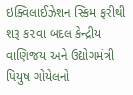ઇક્વિલાઈઝેશન સ્કિમ ફરીથી શરૂ ક૨વા બદલ કેન્દ્રીય વાણિજય અને ઉદ્યોગમંત્રી પિયુષ ગોયેલનો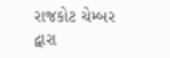રાજકોટ ચેમ્બર દ્વારા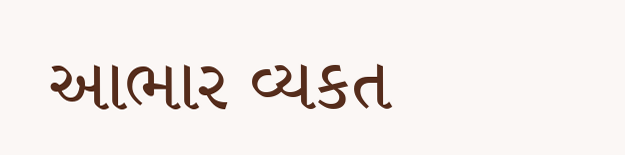આભાર વ્યકત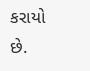કરાયો છે.